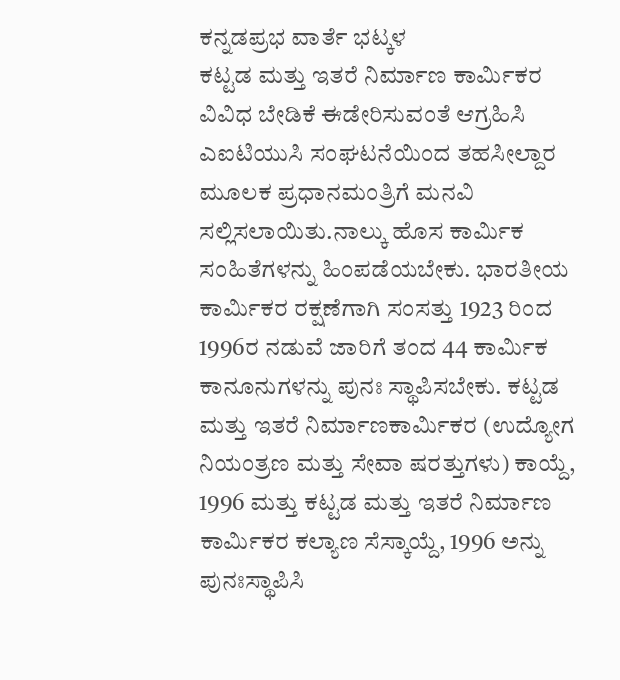ಕನ್ನಡಪ್ರಭ ವಾರ್ತೆ ಭಟ್ಕಳ
ಕಟ್ಟಡ ಮತ್ತು ಇತರೆ ನಿರ್ಮಾಣ ಕಾರ್ಮಿಕರ ವಿವಿಧ ಬೇಡಿಕೆ ಈಡೇರಿಸುವಂತೆ ಆಗ್ರಹಿಸಿ ಎಐಟಿಯುಸಿ ಸಂಘಟನೆಯಿಂದ ತಹಸೀಲ್ದಾರ ಮೂಲಕ ಪ್ರಧಾನಮಂತ್ರಿಗೆ ಮನವಿ ಸಲ್ಲಿಸಲಾಯಿತು.ನಾಲ್ಕು ಹೊಸ ಕಾರ್ಮಿಕ ಸಂಹಿತೆಗಳನ್ನು ಹಿಂಪಡೆಯಬೇಕು. ಭಾರತೀಯ ಕಾರ್ಮಿಕರ ರಕ್ಷಣೆಗಾಗಿ ಸಂಸತ್ತು 1923 ರಿಂದ 1996ರ ನಡುವೆ ಜಾರಿಗೆ ತಂದ 44 ಕಾರ್ಮಿಕ ಕಾನೂನುಗಳನ್ನು ಪುನಃ ಸ್ಥಾಪಿಸಬೇಕು. ಕಟ್ಟಡ ಮತ್ತು ಇತರೆ ನಿರ್ಮಾಣಕಾರ್ಮಿಕರ (ಉದ್ಯೋಗ ನಿಯಂತ್ರಣ ಮತ್ತು ಸೇವಾ ಷರತ್ತುಗಳು) ಕಾಯ್ದೆ, 1996 ಮತ್ತು ಕಟ್ಟಡ ಮತ್ತು ಇತರೆ ನಿರ್ಮಾಣ ಕಾರ್ಮಿಕರ ಕಲ್ಯಾಣ ಸೆಸ್ಕಾಯ್ದೆ, 1996 ಅನ್ನು ಪುನಃಸ್ಥಾಪಿಸಿ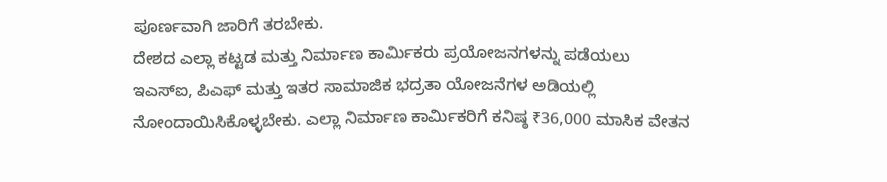ಪೂರ್ಣವಾಗಿ ಜಾರಿಗೆ ತರಬೇಕು.
ದೇಶದ ಎಲ್ಲಾ ಕಟ್ಟಡ ಮತ್ತು ನಿರ್ಮಾಣ ಕಾರ್ಮಿಕರು ಪ್ರಯೋಜನಗಳನ್ನು ಪಡೆಯಲು ಇಎಸ್ಐ, ಪಿಎಫ್ ಮತ್ತು ಇತರ ಸಾಮಾಜಿಕ ಭದ್ರತಾ ಯೋಜನೆಗಳ ಅಡಿಯಲ್ಲಿ ನೋಂದಾಯಿಸಿಕೊಳ್ಳಬೇಕು. ಎಲ್ಲಾ ನಿರ್ಮಾಣ ಕಾರ್ಮಿಕರಿಗೆ ಕನಿಷ್ಠ ₹36,000 ಮಾಸಿಕ ವೇತನ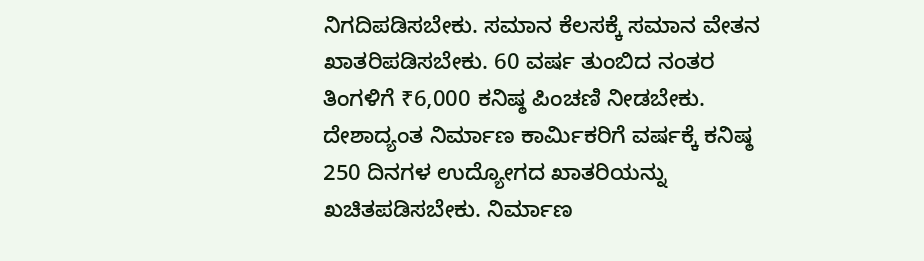ನಿಗದಿಪಡಿಸಬೇಕು. ಸಮಾನ ಕೆಲಸಕ್ಕೆ ಸಮಾನ ವೇತನ ಖಾತರಿಪಡಿಸಬೇಕು. 60 ವರ್ಷ ತುಂಬಿದ ನಂತರ ತಿಂಗಳಿಗೆ ₹6,000 ಕನಿಷ್ಠ ಪಿಂಚಣಿ ನೀಡಬೇಕು. ದೇಶಾದ್ಯಂತ ನಿರ್ಮಾಣ ಕಾರ್ಮಿಕರಿಗೆ ವರ್ಷಕ್ಕೆ ಕನಿಷ್ಠ 250 ದಿನಗಳ ಉದ್ಯೋಗದ ಖಾತರಿಯನ್ನು ಖಚಿತಪಡಿಸಬೇಕು. ನಿರ್ಮಾಣ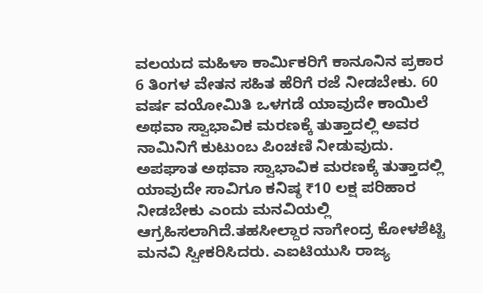ವಲಯದ ಮಹಿಳಾ ಕಾರ್ಮಿಕರಿಗೆ ಕಾನೂನಿನ ಪ್ರಕಾರ 6 ತಿಂಗಳ ವೇತನ ಸಹಿತ ಹೆರಿಗೆ ರಜೆ ನೀಡಬೇಕು. 60 ವರ್ಷ ವಯೋಮಿತಿ ಒಳಗಡೆ ಯಾವುದೇ ಕಾಯಿಲೆ ಅಥವಾ ಸ್ವಾಭಾವಿಕ ಮರಣಕ್ಕೆ ತುತ್ತಾದಲ್ಲಿ ಅವರ ನಾಮಿನಿಗೆ ಕುಟುಂಬ ಪಿಂಚಣಿ ನೀಡುವುದು. ಅಪಘಾತ ಅಥವಾ ಸ್ವಾಭಾವಿಕ ಮರಣಕ್ಕೆ ತುತ್ತಾದಲ್ಲಿ ಯಾವುದೇ ಸಾವಿಗೂ ಕನಿಷ್ಠ ₹10 ಲಕ್ಷ ಪರಿಹಾರ ನೀಡಬೇಕು ಎಂದು ಮನವಿಯಲ್ಲಿ ಆಗ್ರಹಿಸಲಾಗಿದೆ.ತಹಸೀಲ್ದಾರ ನಾಗೇಂದ್ರ ಕೋಳಶೆಟ್ಟಿ ಮನವಿ ಸ್ವೀಕರಿಸಿದರು. ಎಐಟಿಯುಸಿ ರಾಜ್ಯ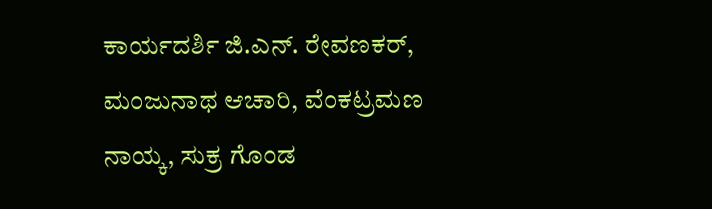ಕಾರ್ಯದರ್ಶಿ ಜಿ.ಎನ್. ರೇವಣಕರ್, ಮಂಜುನಾಥ ಆಚಾರಿ, ವೆಂಕಟ್ರಮಣ ನಾಯ್ಕ, ಸುಕ್ರ ಗೊಂಡ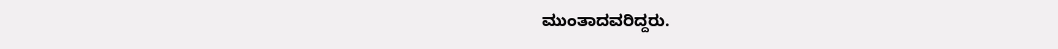ಮುಂತಾದವರಿದ್ದರು.